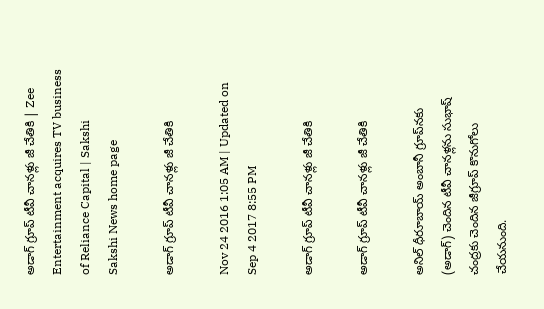అడాగ్ గ్రూప్ టీవీ చానళ్లు జీ చేతికి | Zee Entertainment acquires TV business of Reliance Capital | Sakshi
Sakshi News home page

అడాగ్ గ్రూప్ టీవీ చానళ్లు జీ చేతికి

Nov 24 2016 1:05 AM | Updated on Sep 4 2017 8:55 PM

అడాగ్ గ్రూప్ టీవీ చానళ్లు జీ చేతికి

అడాగ్ గ్రూప్ టీవీ చానళ్లు జీ చేతికి

అనిల్ ధీరూబాయ్ అంబానీ గ్రూప్‌నకు (అడాగ్) చెందిన టీవీ చానళ్లను సుభాష్ చంద్రకు చెందిన జీగ్రూప్ కొనుగోలు చేయనుంది.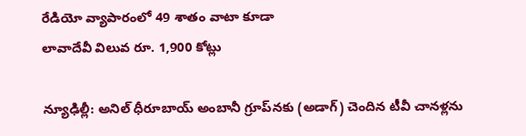రేడియో వ్యాపారంలో 49 శాతం వాటా కూడా
లావాదేవీ విలువ రూ. 1,900 కోట్లు

న్యూఢిల్లీ: అనిల్ ధీరూబాయ్ అంబానీ గ్రూప్‌నకు (అడాగ్) చెందిన టీవీ చానళ్లను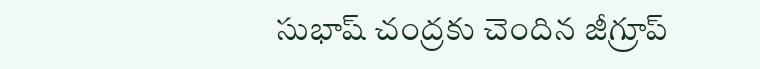సుభాష్ చంద్రకు చెందిన జీగ్రూప్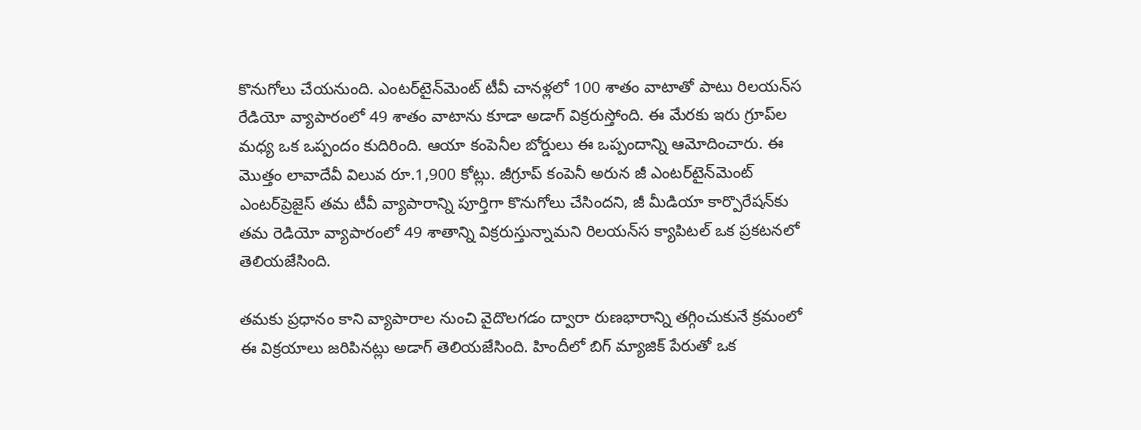కొనుగోలు చేయనుంది. ఎంటర్‌టైన్‌మెంట్ టీవీ చానళ్లలో 100 శాతం వాటాతో పాటు రిలయన్‌‌స రేడియో వ్యాపారంలో 49 శాతం వాటాను కూడా అడాగ్ విక్రరుస్తోంది. ఈ మేరకు ఇరు గ్రూప్‌ల మధ్య ఒక ఒప్పందం కుదిరింది. ఆయా కంపెనీల బోర్డులు ఈ ఒప్పందాన్ని ఆమోదించారు. ఈ మొత్తం లావాదేవీ విలువ రూ.1,900 కోట్లు. జీగ్రూప్ కంపెనీ అరున జీ ఎంటర్‌టైన్‌మెంట్ ఎంటర్‌ప్రెజైస్ తమ టీవీ వ్యాపారాన్ని పూర్తిగా కొనుగోలు చేసిందని, జీ మీడియా కార్పొరేషన్‌కు తమ రెడియో వ్యాపారంలో 49 శాతాన్ని విక్రరుస్తున్నామని రిలయన్‌‌స క్యాపిటల్ ఒక ప్రకటనలో తెలియజేసింది.

తమకు ప్రధానం కాని వ్యాపారాల నుంచి వైదొలగడం ద్వారా రుణభారాన్ని తగ్గించుకునే క్రమంలో ఈ విక్రయాలు జరిపినట్లు అడాగ్ తెలియజేసింది. హిందీలో బిగ్ మ్యాజిక్ పేరుతో ఒక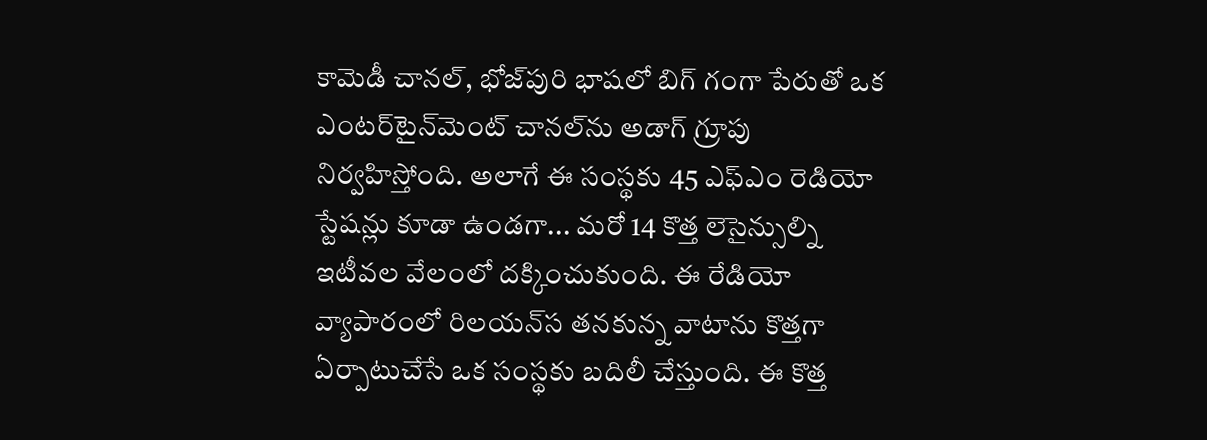కామెడీ చానల్, భోజ్‌పురి భాషలో బిగ్ గంగా పేరుతో ఒక ఎంటర్‌టైన్‌మెంట్ చానల్‌ను అడాగ్ గ్రూపు నిర్వహిస్తోంది. అలాగే ఈ సంస్థకు 45 ఎఫ్‌ఎం రెడియో స్టేషన్లు కూడా ఉండగా... మరో 14 కొత్త లెసైన్సుల్ని ఇటీవల వేలంలో దక్కించుకుంది. ఈ రేడియో వ్యాపారంలో రిలయన్‌‌స తనకున్న వాటాను కొత్తగా ఏర్పాటుచేసే ఒక సంస్థకు బదిలీ చేస్తుంది. ఈ కొత్త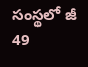సంస్థలో జీ 49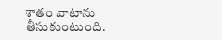శాతం వాటాను తీసుకుంటుంది.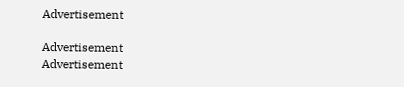Advertisement

Advertisement
Advertisement